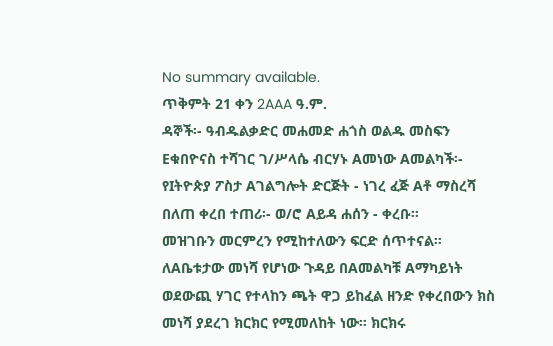No summary available.
ጥቅምት 21 ቀን 2AAA ዓ.ም.
ዳኞች፡- ዓብዱልቃድር መሐመድ ሐጎስ ወልዱ መስፍን Eቁበዮናስ ተሻገር ገ/ሥላሴ ብርሃኑ Aመነው Aመልካች፡- የIትዮጵያ ፖስታ Aገልግሎት ድርጅት - ነገረ ፈጅ Aቶ ማስረሻ በለጠ ቀረበ ተጠሪ፡- ወ/ሮ Aይዳ ሐሰን - ቀረቡ።
መዝገቡን መርምረን የሚከተለውን ፍርድ ሰጥተናል።
ለAቤቱታው መነሻ የሆነው ጉዳይ በAመልካቹ Aማካይነት ወደውጪ ሃገር የተላከን ጫት ዋጋ ይከፈል ዘንድ የቀረበውን ክስ መነሻ ያደረገ ክርክር የሚመለከት ነው። ክርክሩ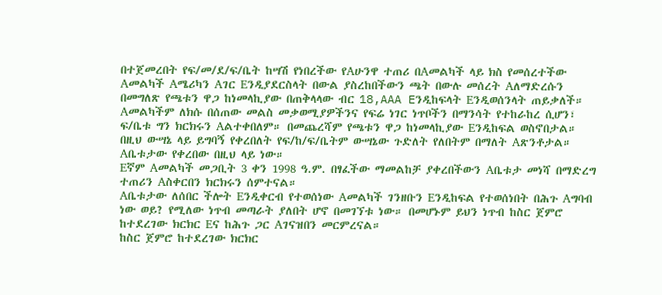በተጀመረበት የፍ/መ/ደ/ፍ/ቤት ከሣሽ የነበረችው የAሁንዋ ተጠሪ በAመልካች ላይ ክስ የመሰረተችው Aመልካች Aሜሪካን Aገር Eንዲያደርስላት በውል ያስረከበችውን ጫት በውሉ መሰረት Aለማድረሱን በመግለጽ የጫቱን ዋጋ ከነመላኪያው በጠቅላላው ብር 18,AAA Eንዲከፍላት Eንዲወሰንላት ጠይቃለች። Aመልካችም ለክሱ በሰጠው መልስ መቃወሚያዎችንና የፍሬ ነገር ነጥቦችን በማንሳት የተከራከረ ሲሆን፣ ፍ/ቤቱ ግን ክርክሩን Aልተቀበለም። በመጨረሻም የጫቱን ዋጋ ከነመላኪያው Eንዲከፍል ወስኖበታል። በዚህ ውሣኔ ላይ ይግባኝ የቀረበለት የፍ/ከ/ፍ/ቤትም ውሣኔው ጉድለት የለበትም በማለት Aጽንቶታል። Aቤቱታው የቀረበው በዚህ ላይ ነው።
Eኛም Aመልካች መጋቢት 3 ቀን 1998 ዓ.ም. በፃፈችው ማመልከቻ ያቀረበችውን Aቤቱታ መነሻ በማድረግ ተጠሪን Aስቀርበን ክርክሩን ሰምተናል።
Aቤቱታው ለሰበር ችሎት Eንዲቀርብ የተወሰነው Aመልካች ገንዘቡን Eንዲከፍል የተወሰነበት በሕጉ Aግባብ ነው ወይ? የሚለው ነጥብ መጣራት ያለበት ሆኖ በመገኘቱ ነው። በመሆኑም ይህን ነጥብ ከስር ጀምሮ ከተደረገው ክርክር Eና ከሕጉ ጋር Aገናዝበን መርምረናል።
ከስር ጀምሮ ከተደረገው ክርክር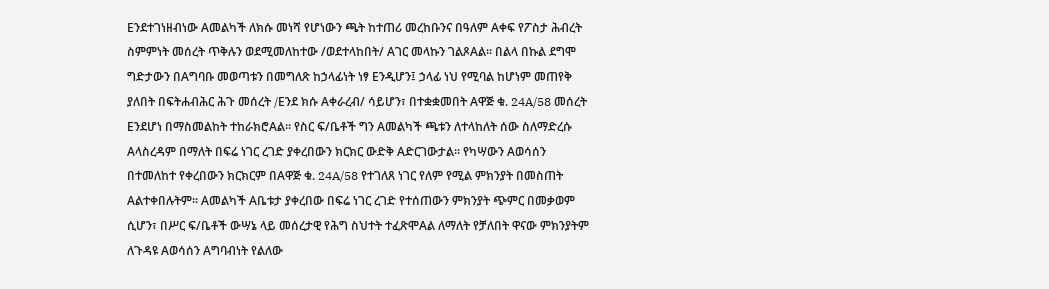Eንደተገነዘብነው Aመልካች ለክሱ መነሻ የሆነውን ጫት ከተጠሪ መረከቡንና በዓለም Aቀፍ የፖስታ ሕብረት ስምምነት መሰረት ጥቅሉን ወደሚመለከተው /ወደተላከበት/ Aገር መላኩን ገልጾAል። በልላ በኩል ደግሞ ግድታውን በAግባቡ መወጣቱን በመግለጽ ከኃላፊነት ነፃ Eንዲሆን፤ ኃላፊ ነህ የሚባል ከሆነም መጠየቅ ያለበት በፍትሐብሕር ሕጉ መሰረት /Eንደ ክሱ Aቀራረብ/ ሳይሆን፣ በተቋቋመበት Aዋጅ ቁ. 24A/58 መሰረት Eንደሆነ በማስመልከት ተከራክሮAል። የስር ፍ/ቤቶች ግን Aመልካች ጫቱን ለተላከለት ሰው ስለማድረሱ Aላስረዳም በማለት በፍሬ ነገር ረገድ ያቀረበውን ክርክር ውድቅ Aድርገውታል። የካሣውን Aወሳሰን በተመለከተ የቀረበውን ክርክርም በAዋጅ ቁ. 24A/58 የተገለጸ ነገር የለም የሚል ምክንያት በመስጠት Aልተቀበሉትም። Aመልካች Aቤቱታ ያቀረበው በፍሬ ነገር ረገድ የተሰጠውን ምክንያት ጭምር በመቃወም ሲሆን፣ በሥር ፍ/ቤቶች ውሣኔ ላይ መሰረታዊ የሕግ ስህተት ተፈጽሞAል ለማለት የቻለበት ዋናው ምክንያትም ለጉዳዩ Aወሳሰን Aግባብነት የልለው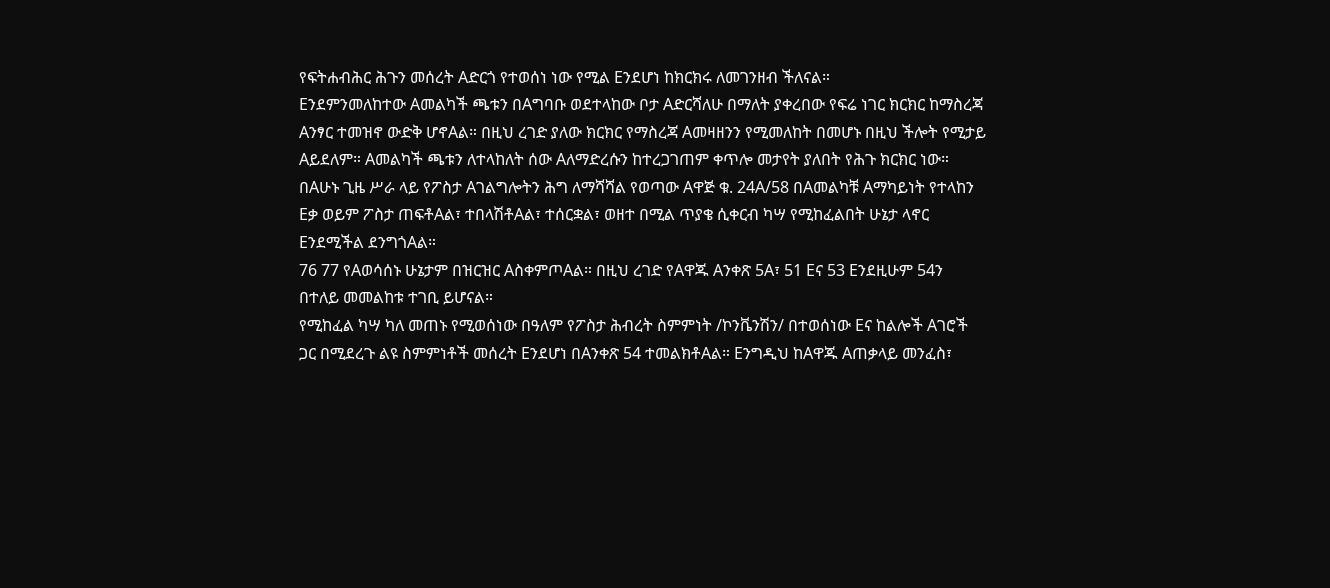የፍትሐብሕር ሕጉን መሰረት Aድርጎ የተወሰነ ነው የሚል Eንደሆነ ከክርክሩ ለመገንዘብ ችለናል።
Eንደምንመለከተው Aመልካች ጫቱን በAግባቡ ወደተላከው ቦታ Aድርሻለሁ በማለት ያቀረበው የፍሬ ነገር ክርክር ከማስረጃ Aንፃር ተመዝኖ ውድቅ ሆኖAል። በዚህ ረገድ ያለው ክርክር የማስረጃ Aመዛዘንን የሚመለከት በመሆኑ በዚህ ችሎት የሚታይ Aይደለም። Aመልካች ጫቱን ለተላከለት ሰው Aለማድረሱን ከተረጋገጠም ቀጥሎ መታየት ያለበት የሕጉ ክርክር ነው።
በAሁኑ ጊዜ ሥራ ላይ የፖስታ Aገልግሎትን ሕግ ለማሻሻል የወጣው Aዋጅ ቁ. 24A/58 በAመልካቹ Aማካይነት የተላከን Eቃ ወይም ፖስታ ጠፍቶAል፣ ተበላሽቶAል፣ ተሰርቋል፣ ወዘተ በሚል ጥያቄ ሲቀርብ ካሣ የሚከፈልበት ሁኔታ ላኖር Eንደሚችል ደንግጎAል።
76 77 የAወሳሰኑ ሁኔታም በዝርዝር AስቀምጦAል። በዚህ ረገድ የAዋጁ Aንቀጽ 5A፣ 51 Eና 53 Eንደዚሁም 54ን በተለይ መመልከቱ ተገቢ ይሆናል።
የሚከፈል ካሣ ካለ መጠኑ የሚወሰነው በዓለም የፖስታ ሕብረት ስምምነት /ኮንቬንሽን/ በተወሰነው Eና ከልሎች Aገሮች ጋር በሚደረጉ ልዩ ስምምነቶች መሰረት Eንደሆነ በAንቀጽ 54 ተመልክቶAል። Eንግዲህ ከAዋጁ Aጠቃላይ መንፈስ፣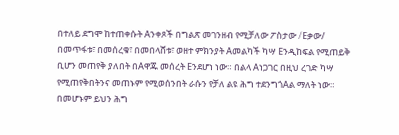በተለይ ደግሞ ከተጠቀሱት Aንቀጾች በግልጽ መገንዘብ የሚቻለው ፖስታው /Eቃው/ በመጥፋቱ፣ በመሰረቁ፣ በመበላሸቱ፣ ወዘተ ምክንያት Aመልካች ካሣ Eንዲከፍል የሚጠይቅ ቢሆን መጠየቅ ያለበት በAዋጁ መሰረት Eንደሆነ ነው። በልላ Aነጋገር በዚህ ረገድ ካሣ የሚጠየቅበትንና መጠኑም የሚወሰንበት ራሱን የቻለ ልዩ ሕግ ተደንግጎAል ማለት ነው። በመሆኑም ይህን ሕግ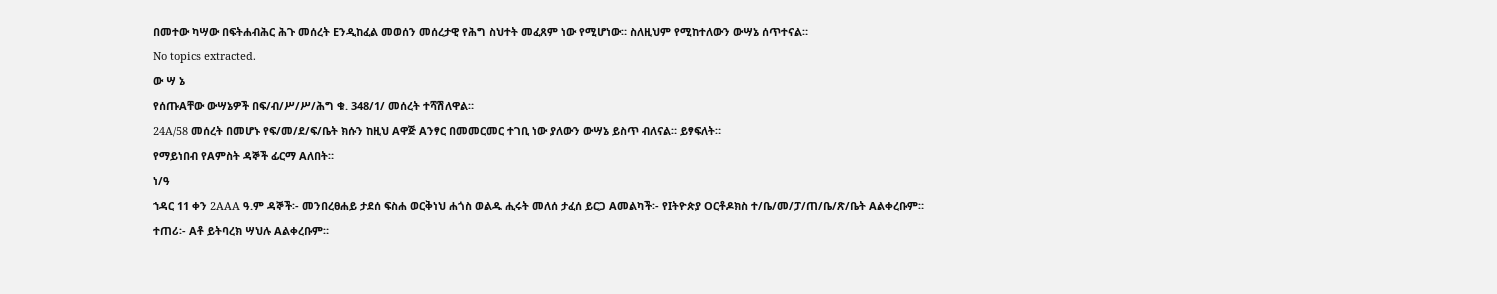በመተው ካሣው በፍትሐብሕር ሕጉ መሰረት Eንዲከፈል መወሰን መሰረታዊ የሕግ ስህተት መፈጸም ነው የሚሆነው። ስለዚህም የሚከተለውን ውሣኔ ሰጥተናል።
No topics extracted.
ው ሣ ኔ
የሰጡAቸው ውሣኔዎች በፍ/ብ/ሥ/ሥ/ሕግ ቁ. 348/1/ መሰረት ተሻሽለዋል።
24A/58 መሰረት በመሆኑ የፍ/መ/ደ/ፍ/ቤት ክሱን ከዚህ Aዋጅ Aንፃር በመመርመር ተገቢ ነው ያለውን ውሣኔ ይስጥ ብለናል። ይፃፍለት።
የማይነበብ የAምስት ዳኞች ፊርማ Aለበት።
ነ/ዓ
ኀዳር 11 ቀን 2AAA ዓ.ም ዳኞች፡- መንበረፀሐይ ታደሰ ፍስሐ ወርቅነህ ሐጎስ ወልዱ ሒሩት መለሰ ታፈሰ ይርጋ Aመልካች፡- የIትዮጵያ Oርቶዶክስ ተ/ቤ/መ/ፓ/ጠ/ቤ/ጽ/ቤት Aልቀረቡም።
ተጠሪ፡- Aቶ ይትባረክ ሣህሉ Aልቀረቡም።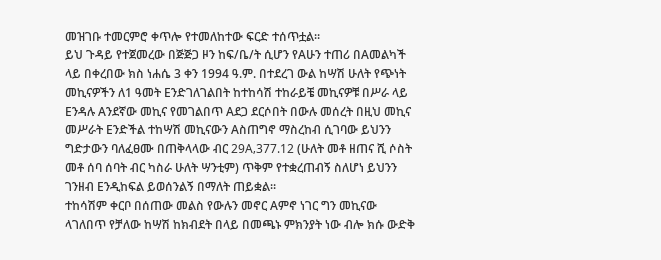መዝገቡ ተመርምሮ ቀጥሎ የተመለከተው ፍርድ ተሰጥቷል።
ይህ ጉዳይ የተጀመረው በጅጅጋ ዞን ከፍ/ቤ/ት ሲሆን የAሁን ተጠሪ በAመልካች ላይ በቀረበው ክስ ነሐሴ 3 ቀን 1994 ዓ.ም. በተደረገ ውል ከሣሽ ሁለት የጭነት መኪናዎችን ለ1 ዓመት Eንድገለገልበት ከተከሳሽ ተከራይቼ መኪናዎቹ በሥራ ላይ Eንዳሉ Aንደኛው መኪና የመገልበጥ Aደጋ ደርሶበት በውሉ መሰረት በዚህ መኪና መሥራት Eንድችል ተከሣሽ መኪናውን Aስጠግኖ ማስረከብ ሲገባው ይህንን ግድታውን ባለፈፀሙ በጠቅላላው ብር 29A‚377.12 (ሁለት መቶ ዘጠና ሺ ሶስት መቶ ሰባ ሰባት ብር ካስራ ሁለት ሣንቲም) ጥቅም የተቋረጠብኝ ስለሆነ ይህንን ገንዘብ Eንዲከፍል ይወሰንልኝ በማለት ጠይቋል።
ተከሳሽም ቀርቦ በሰጠው መልስ የውሉን መኖር Aምኖ ነገር ግን መኪናው ላገለበጥ የቻለው ከሣሽ ከክብደት በላይ በመጫኑ ምክንያት ነው ብሎ ክሱ ውድቅ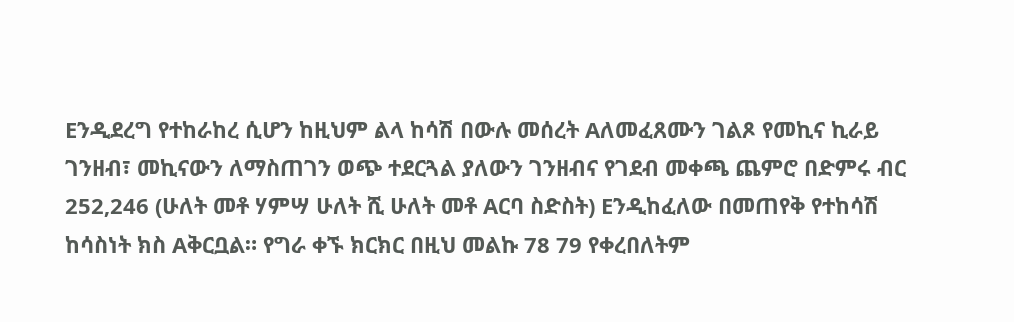Eንዲደረግ የተከራከረ ሲሆን ከዚህም ልላ ከሳሽ በውሉ መሰረት Aለመፈጸሙን ገልጾ የመኪና ኪራይ ገንዘብ፣ መኪናውን ለማስጠገን ወጭ ተደርጓል ያለውን ገንዘብና የገደብ መቀጫ ጨምሮ በድምሩ ብር 252‚246 (ሁለት መቶ ሃምሣ ሁለት ሺ ሁለት መቶ Aርባ ስድስት) Eንዲከፈለው በመጠየቅ የተከሳሽ ከሳስነት ክስ Aቅርቧል። የግራ ቀኙ ክርክር በዚህ መልኩ 78 79 የቀረበለትም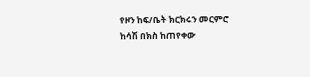የዞን ከፍ/ቤት ክርክሩን መርምሮ ከሳሽ በክስ ከጠየቀው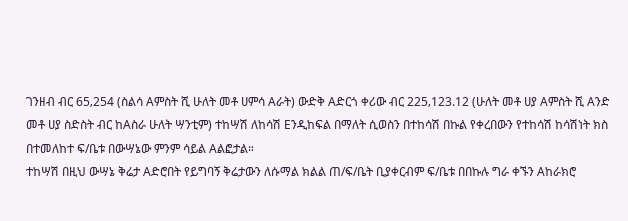ገንዘብ ብር 65‚254 (ስልሳ Aምስት ሺ ሁለት መቶ ሀምሳ Aራት) ውድቅ Aድርጎ ቀሪው ብር 225‚123.12 (ሁለት መቶ ሀያ Aምስት ሺ Aንድ መቶ ሀያ ስድስት ብር ከAስራ ሁለት ሣንቲም) ተከሣሽ ለከሳሽ Eንዲከፍል በማለት ሲወስን በተከሳሽ በኩል የቀረበውን የተከሳሽ ከሳሽነት ክስ በተመለከተ ፍ/ቤቱ በውሣኔው ምንም ሳይል Aልፎታል።
ተከሣሽ በዚህ ውሣኔ ቅሬታ Aድሮበት የይግባኝ ቅሬታውን ለሱማል ክልል ጠ/ፍ/ቤት ቢያቀርብም ፍ/ቤቱ በበኩሉ ግራ ቀኙን Aከራክሮ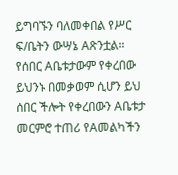ይግባኙን ባለመቀበል የሥር ፍ/ቤትን ውሣኔ Aጽንቷል።
የሰበር Aቤቱታውም የቀረበው ይህንኑ በመቃወም ሲሆን ይህ ሰበር ችሎት የቀረበውን Aቤቱታ መርምሮ ተጠሪ የAመልካችን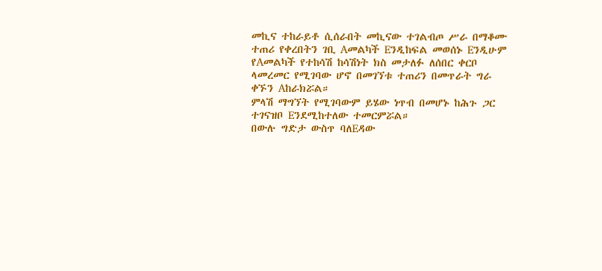መኪና ተከራይቶ ሲሰራበት መኪናው ተገልብጦ ሥራ በማቆሙ ተጠሪ የቀረበትን ገቢ Aመልካች Eንዲከፍል መወሰኑ Eንዲሁም የAመልካች የተከሳሽ ከሳሽነት ክስ መታለፉ ለሰበር ቀርቦ ላመረመር የሚገባው ሆኖ በመገኘቱ ተጠሪን በመጥራት ግራ ቀኙን Aከራክሯል።
ምላሽ ማግኘት የሚገባውም ይሄው ነጥብ በመሆኑ ከሕጉ ጋር ተገናዝቦ Eንደሚከተለው ተመርምሯል።
በውሉ ግድታ ውስጥ ባለEዳው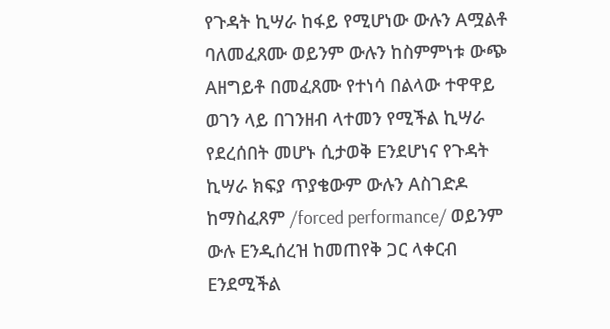የጉዳት ኪሣራ ከፋይ የሚሆነው ውሉን Aሟልቶ ባለመፈጸሙ ወይንም ውሉን ከስምምነቱ ውጭ Aዘግይቶ በመፈጸሙ የተነሳ በልላው ተዋዋይ ወገን ላይ በገንዘብ ላተመን የሚችል ኪሣራ የደረሰበት መሆኑ ሲታወቅ Eንደሆነና የጉዳት ኪሣራ ክፍያ ጥያቄውም ውሉን Aስገድዶ ከማስፈጸም /forced performance/ ወይንም ውሉ Eንዲሰረዝ ከመጠየቅ ጋር ላቀርብ Eንደሚችል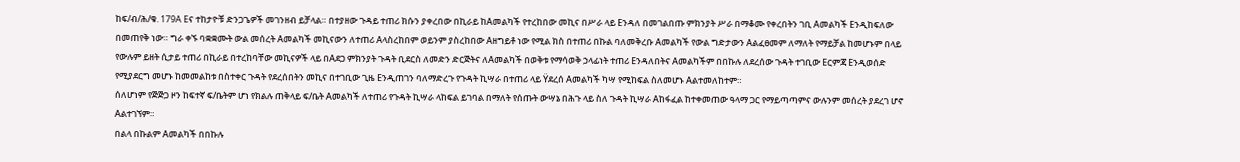ከፍ/ብ/ሕ/ቁ. 179A Eና ተከታዮቹ ድንጋጌዎች መገንዘብ ይቻላል። በተያዘው ጉዳይ ተጠሪ ክሱን ያቀረበው በኪራይ ከAመልካች የተረከበው መኪና በሥራ ላይ Eንዳለ በመገልበጡ ምክንያት ሥራ በማቆሙ የቀረበትን ገቢ Aመልካች Eንዲከፍለው በመጠየቅ ነው። ግራ ቀኙ ባቋቋሙት ውል መሰረት Aመልካች መኪናውን ለተጠሪ Aላስረከበም ወይንም ያስረከበው Aዘግይቶ ነው የሚል ክስ በተጠሪ በኩል ባለመቅረቡ Aመልካች የውል ግድታውን Aልፈፀመም ለማለት የማይቻል ከመሆኑም በላይ የውሉም ይዘት ሲታይ ተጠሪ በኪራይ በተረከባቸው መኪናዎች ላይ በAደጋ ምክንያት ጉዳት ቢደርስ ለመድን ድርጅትና ለAመልካች በወቅቱ የማሳወቅ ኃላፊነት ተጠሪ Eንዳለበትና Aመልካችም በበኩሉ ለደረሰው ጉዳት ተገቢው Eርምጃ Eንዲወሰድ የሚያደርግ መሆኑ ከመመልከቱ በስተቀር ጉዳት የደረሰበትን መኪና በተገቢው ጊዜ Eንዲጠገን ባለማድረጉ የጉዳት ኪሣራ በተጠሪ ላይ Ÿደረሰ Aመልካች ካሣ የሚከፍል ስለመሆኑ Aልተመለከተም።
ሰለሆነም የጅጅጋ ዞን ከፍተኛ ፍ/ቤትም ሆነ የክልሉ ጠቅላይ ፍ/ቤት Aመልካች ለተጠሪ የጉዳት ኪሣራ ላከፍል ይገባል በማለት የሰጡት ውሣኔ በሕጉ ላይ ስለ ጉዳት ኪሣራ Aከፋፈል ከተቀመጠው ዓላማ ጋር የማይጣጣምና ውሉንም መሰረት ያደረገ ሆኖ Aልተገኘም።
በልላ በኩልም Aመልካች በበኩሉ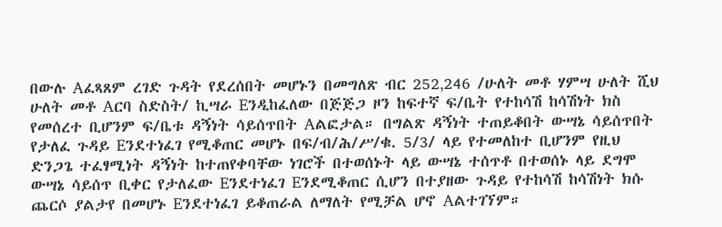በውሉ Aፈጻጸም ረገድ ጉዳት የደረሰበት መሆኑን በመግለጽ ብር 252‚246 /ሁለት መቶ ሃምሣ ሁለት ሺህ ሁለት መቶ Aርባ ስድስት/ ኪሣራ Eንዲከፈለው በጅጅጋ ዞን ከፍተኛ ፍ/ቤት የተከሳሽ ከሳሽነት ክስ የመሰረተ ቢሆንም ፍ/ቤቱ ዳኝነት ሳይሰጥበት Aልፎታል። በግልጽ ዳኝነት ተጠይቆበት ውሣኔ ሳይሰጥበት የታለፈ ጉዳይ Eንደተነፈገ የሚቆጠር መሆኑ በፍ/ብ/ሕ/ሥ/ቁ. 5/3/ ላይ የተመለከተ ቢሆንም የዚህ ድንጋጌ ተፈፃሚነት ዳኝነት ከተጠየቀባቸው ነገሮች በተወሰኑት ላይ ውሣኔ ተሰጥቶ በተወሰኑ ላይ ደግሞ ውሣኔ ሳይሰጥ ቢቀር የታለፈው Eንደተነፈገ Eንደሚቆጠር ሲሆን በተያዘው ጉዳይ የተከሳሽ ከሳሽነት ክሱ ጨርሶ ያልታየ በመሆኑ Eንደተነፈገ ይቆጠራል ለማለት የሚቻል ሆኖ Aልተገኘም።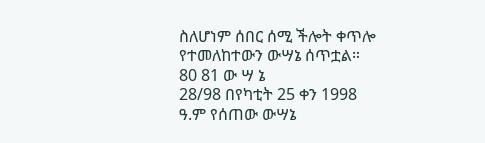ስለሆነም ሰበር ሰሚ ችሎት ቀጥሎ የተመለከተውን ውሣኔ ሰጥቷል።
80 81 ው ሣ ኔ
28/98 በየካቲት 25 ቀን 1998 ዓ.ም የሰጠው ውሣኔ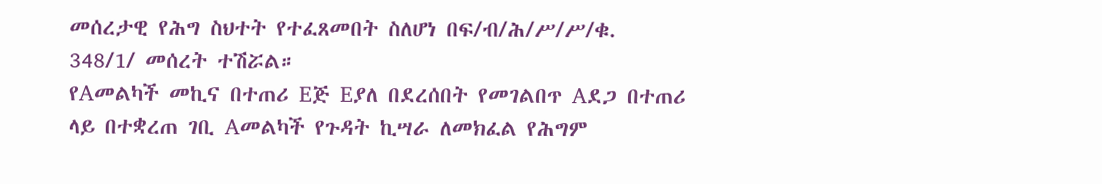መሰረታዊ የሕግ ስህተት የተፈጸመበት ስለሆነ በፍ/ብ/ሕ/ሥ/ሥ/ቁ. 348/1/ መሰረት ተሽሯል።
የAመልካች መኪና በተጠሪ Eጅ Eያለ በደረሰበት የመገልበጥ Aደጋ በተጠሪ ላይ በተቋረጠ ገቢ Aመልካች የጉዳት ኪሣራ ለመክፈል የሕግም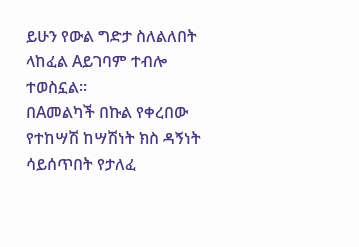ይሁን የውል ግድታ ስለልለበት ላከፈል Aይገባም ተብሎ ተወስኗል።
በAመልካች በኩል የቀረበው የተከሣሽ ከሣሽነት ክስ ዳኝነት ሳይሰጥበት የታለፈ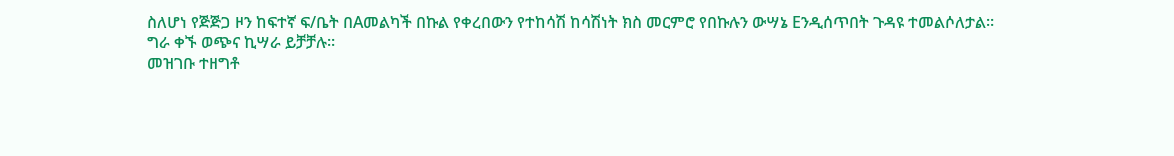ስለሆነ የጅጅጋ ዞን ከፍተኛ ፍ/ቤት በAመልካች በኩል የቀረበውን የተከሳሽ ከሳሽነት ክስ መርምሮ የበኩሉን ውሣኔ Eንዲሰጥበት ጉዳዩ ተመልሶለታል።
ግራ ቀኙ ወጭና ኪሣራ ይቻቻሉ።
መዝገቡ ተዘግቶ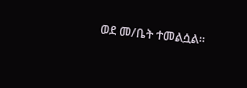ወደ መ/ቤት ተመልሷል።